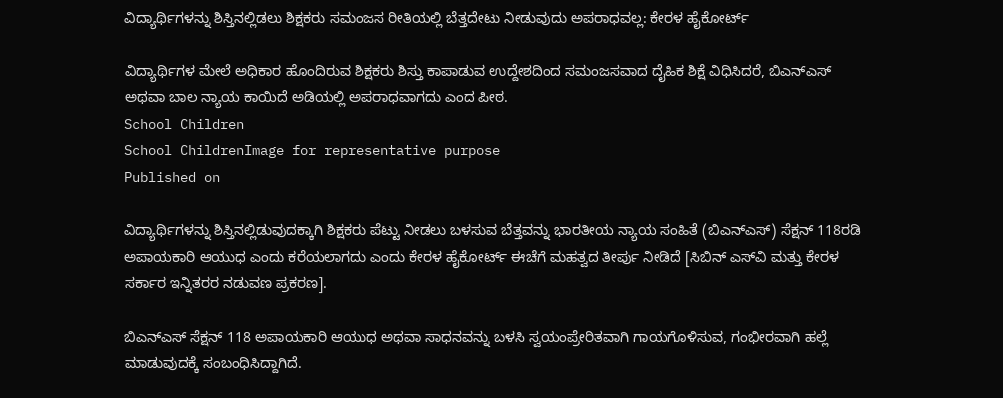ವಿದ್ಯಾರ್ಥಿಗಳನ್ನು ಶಿಸ್ತಿನಲ್ಲಿಡಲು ಶಿಕ್ಷಕರು ಸಮಂಜಸ ರೀತಿಯಲ್ಲಿ ಬೆತ್ತದೇಟು ನೀಡುವುದು ಅಪರಾಧವಲ್ಲ: ಕೇರಳ ಹೈಕೋರ್ಟ್

ವಿದ್ಯಾರ್ಥಿಗಳ ಮೇಲೆ ಅಧಿಕಾರ ಹೊಂದಿರುವ ಶಿಕ್ಷಕರು ಶಿಸ್ತು ಕಾಪಾಡುವ ಉದ್ದೇಶದಿಂದ ಸಮಂಜಸವಾದ ದೈಹಿಕ ಶಿಕ್ಷೆ ವಿಧಿಸಿದರೆ, ಬಿಎನ್‌ಎಸ್‌ ಅಥವಾ ಬಾಲ ನ್ಯಾಯ ಕಾಯಿದೆ ಅಡಿಯಲ್ಲಿ ಅಪರಾಧವಾಗದು ಎಂದ ಪೀಠ.
School Children
School ChildrenImage for representative purpose
Published on

ವಿದ್ಯಾರ್ಥಿಗಳನ್ನು ಶಿಸ್ತಿನಲ್ಲಿಡುವುದಕ್ಕಾಗಿ ಶಿಕ್ಷಕರು ಪೆಟ್ಟು ನೀಡಲು ಬಳಸುವ ಬೆತ್ತವನ್ನು ಭಾರತೀಯ ನ್ಯಾಯ ಸಂಹಿತೆ (ಬಿಎನ್‌ಎಸ್‌) ಸೆಕ್ಷನ್‌ 118ರಡಿ ಅಪಾಯಕಾರಿ ಆಯುಧ ಎಂದು ಕರೆಯಲಾಗದು ಎಂದು ಕೇರಳ ಹೈಕೋರ್ಟ್‌ ಈಚೆಗೆ ಮಹತ್ವದ ತೀರ್ಪು ನೀಡಿದೆ [ಸಿಬಿನ್‌ ಎಸ್‌ವಿ ಮತ್ತು ಕೇರಳ ಸರ್ಕಾರ ಇನ್ನಿತರರ ನಡುವಣ ಪ್ರಕರಣ].

ಬಿಎನ್‌ಎಸ್‌ ಸೆಕ್ಷನ್‌ 118 ಅಪಾಯಕಾರಿ ಆಯುಧ ಅಥವಾ ಸಾಧನವನ್ನು ಬಳಸಿ ಸ್ವಯಂಪ್ರೇರಿತವಾಗಿ ಗಾಯಗೊಳಿಸುವ, ಗಂಭೀರವಾಗಿ ಹಲ್ಲೆ ಮಾಡುವುದಕ್ಕೆ ಸಂಬಂಧಿಸಿದ್ದಾಗಿದೆ.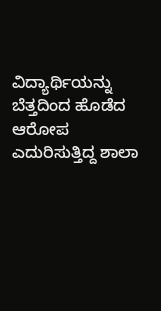ವಿದ್ಯಾರ್ಥಿಯನ್ನು ಬೆತ್ತದಿಂದ ಹೊಡೆದ ಆರೋಪ ಎದುರಿಸುತ್ತಿದ್ದ ಶಾಲಾ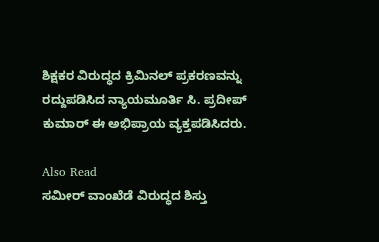ಶಿಕ್ಷಕರ ವಿರುದ್ಧದ ಕ್ರಿಮಿನಲ್ ಪ್ರಕರಣವನ್ನು ರದ್ದುಪಡಿಸಿದ ನ್ಯಾಯಮೂರ್ತಿ ಸಿ. ಪ್ರದೀಪ್ ಕುಮಾರ್ ಈ ಅಭಿಪ್ರಾಯ ವ್ಯಕ್ತಪಡಿಸಿದರು.

Also Read
ಸಮೀರ್ ವಾಂಖೆಡೆ ವಿರುದ್ಧದ ಶಿಸ್ತು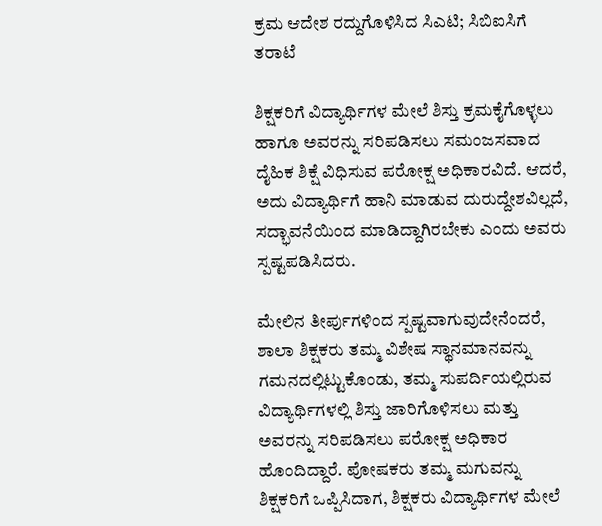ಕ್ರಮ ಆದೇಶ ರದ್ದುಗೊಳಿಸಿದ ಸಿಎಟಿ; ಸಿಬಿಐಸಿಗೆ ತರಾಟೆ

ಶಿಕ್ಷಕರಿಗೆ ವಿದ್ಯಾರ್ಥಿಗಳ ಮೇಲೆ ಶಿಸ್ತು ಕ್ರಮಕೈಗೊಳ್ಳಲು ಹಾಗೂ ಅವರನ್ನು ಸರಿಪಡಿಸಲು ಸಮಂಜಸವಾದ ದೈಹಿಕ ಶಿಕ್ಷೆ ವಿಧಿಸುವ ಪರೋಕ್ಷ ಅಧಿಕಾರವಿದೆ. ಆದರೆ, ಅದು ವಿದ್ಯಾರ್ಥಿಗೆ ಹಾನಿ ಮಾಡುವ ದುರುದ್ದೇಶವಿಲ್ಲದೆ, ಸದ್ಭಾವನೆಯಿಂದ ಮಾಡಿದ್ದಾಗಿರಬೇಕು ಎಂದು ಅವರು ಸ್ಪಷ್ಟಪಡಿಸಿದರು.

ಮೇಲಿನ ತೀರ್ಪುಗಳಿಂದ ಸ್ಪಷ್ಟವಾಗುವುದೇನೆಂದರೆ, ಶಾಲಾ ಶಿಕ್ಷಕರು ತಮ್ಮ ವಿಶೇಷ ಸ್ಥಾನಮಾನವನ್ನು ಗಮನದಲ್ಲಿಟ್ಟುಕೊಂಡು, ತಮ್ಮ ಸುಪರ್ದಿಯಲ್ಲಿರುವ ವಿದ್ಯಾರ್ಥಿಗಳಲ್ಲಿ ಶಿಸ್ತು ಜಾರಿಗೊಳಿಸಲು ಮತ್ತು ಅವರನ್ನು ಸರಿಪಡಿಸಲು ಪರೋಕ್ಷ ಅಧಿಕಾರ ಹೊಂದಿದ್ದಾರೆ. ಪೋಷಕರು ತಮ್ಮ ಮಗುವನ್ನು ಶಿಕ್ಷಕರಿಗೆ ಒಪ್ಪಿಸಿದಾಗ, ಶಿಕ್ಷಕರು ವಿದ್ಯಾರ್ಥಿಗಳ ಮೇಲೆ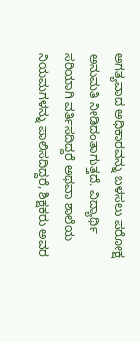ಅಗತ್ಯವಾದ ಅಧಿಕಾರವನ್ನು ಬಳಸಲು ಪರೋಕ್ಷ ಅನುಮತಿ ನೀಡಿದಂತಾಗುತ್ತದೆ. ವಿದ್ಯಾರ್ಥಿ ಸರಿಯಾಗಿ ವರ್ತಿಸದಿದ್ದರೆ ಅಥವಾ ಶಾಲೆಯ ನಿಯಮಗಳನ್ನು ಪಾಲಿಸದಿದ್ದರೆ, ಶಿಕ್ಷಕರು ಅವರ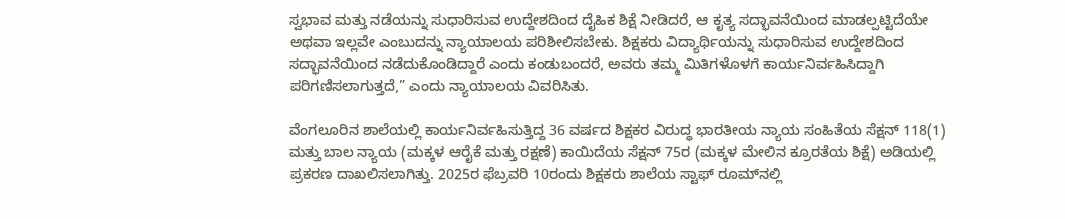ಸ್ವಭಾವ ಮತ್ತು ನಡೆಯನ್ನು ಸುಧಾರಿಸುವ ಉದ್ದೇಶದಿಂದ ದೈಹಿಕ ಶಿಕ್ಷೆ ನೀಡಿದರೆ, ಆ ಕೃತ್ಯ ಸದ್ಭಾವನೆಯಿಂದ ಮಾಡಲ್ಪಟ್ಟಿದೆಯೇ ಅಥವಾ ಇಲ್ಲವೇ ಎಂಬುದನ್ನು ನ್ಯಾಯಾಲಯ ಪರಿಶೀಲಿಸಬೇಕು. ಶಿಕ್ಷಕರು ವಿದ್ಯಾರ್ಥಿಯನ್ನು ಸುಧಾರಿಸುವ ಉದ್ದೇಶದಿಂದ ಸದ್ಭಾವನೆಯಿಂದ ನಡೆದುಕೊಂಡಿದ್ದಾರೆ ಎಂದು ಕಂಡುಬಂದರೆ, ಅವರು ತಮ್ಮ ಮಿತಿಗಳೊಳಗೆ ಕಾರ್ಯನಿರ್ವಹಿಸಿದ್ದಾಗಿ ಪರಿಗಣಿಸಲಾಗುತ್ತದೆ,” ಎಂದು ನ್ಯಾಯಾಲಯ ವಿವರಿಸಿತು.

ವೆಂಗಲೂರಿನ ಶಾಲೆಯಲ್ಲಿ ಕಾರ್ಯನಿರ್ವಹಿಸುತ್ತಿದ್ದ 36 ವರ್ಷದ ಶಿಕ್ಷಕರ ವಿರುದ್ಧ ಭಾರತೀಯ ನ್ಯಾಯ ಸಂಹಿತೆಯ ಸೆಕ್ಷನ್ 118(1) ಮತ್ತು ಬಾಲ ನ್ಯಾಯ (ಮಕ್ಕಳ ಆರೈಕೆ ಮತ್ತು ರಕ್ಷಣೆ) ಕಾಯಿದೆಯ ಸೆಕ್ಷನ್ 75ರ (ಮಕ್ಕಳ ಮೇಲಿನ ಕ್ರೂರತೆಯ ಶಿಕ್ಷೆ) ಅಡಿಯಲ್ಲಿ ಪ್ರಕರಣ ದಾಖಲಿಸಲಾಗಿತ್ತು. 2025ರ ಫೆಬ್ರವರಿ 10ರಂದು ಶಿಕ್ಷಕರು ಶಾಲೆಯ ಸ್ಟಾಫ್ ರೂಮ್‌ನಲ್ಲಿ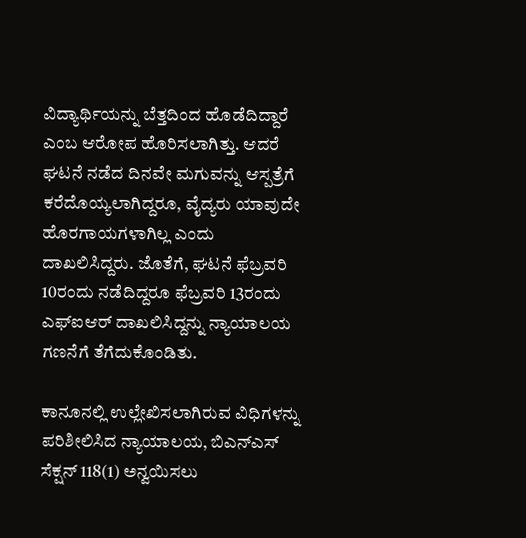ವಿದ್ಯಾರ್ಥಿಯನ್ನು ಬೆತ್ತದಿಂದ ಹೊಡೆದಿದ್ದಾರೆ ಎಂಬ ಆರೋಪ ಹೊರಿಸಲಾಗಿತ್ತು. ಆದರೆ ಘಟನೆ ನಡೆದ ದಿನವೇ ಮಗುವನ್ನು ಆಸ್ಪತ್ರೆಗೆ ಕರೆದೊಯ್ಯಲಾಗಿದ್ದರೂ, ವೈದ್ಯರು ಯಾವುದೇ ಹೊರಗಾಯಗಳಾಗಿಲ್ಲ ಎಂದು ದಾಖಲಿಸಿದ್ದರು. ಜೊತೆಗೆ, ಘಟನೆ ಫೆಬ್ರವರಿ 10ರಂದು ನಡೆದಿದ್ದರೂ ಫೆಬ್ರವರಿ 13ರಂದು ಎಫ್‌ಐಆರ್‌ ದಾಖಲಿಸಿದ್ದನ್ನು ನ್ಯಾಯಾಲಯ ಗಣನೆಗೆ ತೆಗೆದುಕೊಂಡಿತು.

ಕಾನೂನಲ್ಲಿ ಉಲ್ಲೇಖಿಸಲಾಗಿರುವ ವಿಧಿಗಳನ್ನು ಪರಿಶೀಲಿಸಿದ ನ್ಯಾಯಾಲಯ, ಬಿಎನ್‌ಎಸ್‌ ಸೆಕ್ಷನ್ 118(1) ಅನ್ವಯಿಸಲು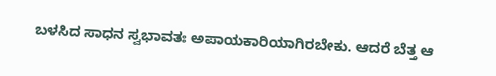ಬಳಸಿದ ಸಾಧನ ಸ್ವಭಾವತಃ ಅಪಾಯಕಾರಿಯಾಗಿರಬೇಕು. ಆದರೆ ಬೆತ್ತ ಆ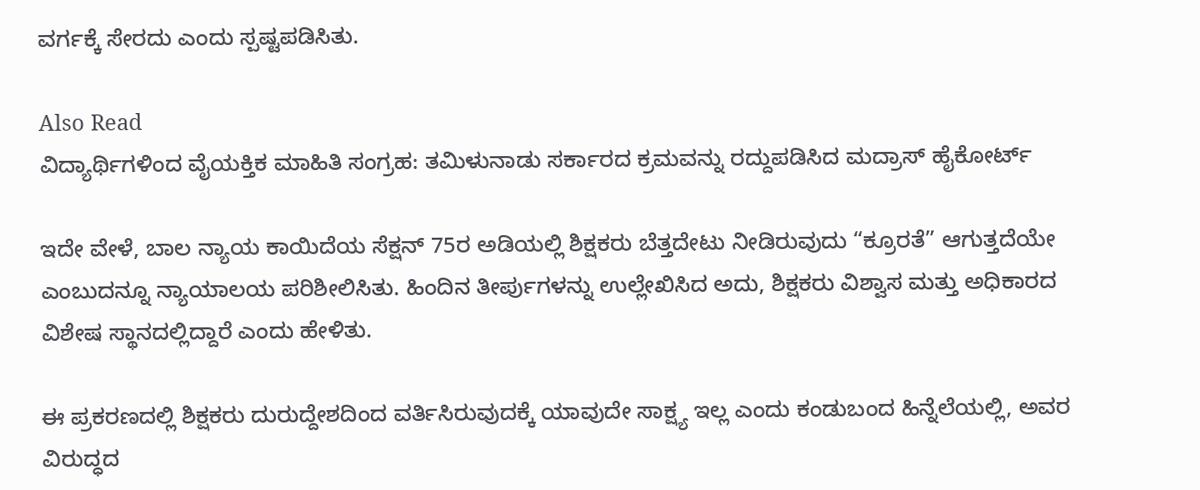ವರ್ಗಕ್ಕೆ ಸೇರದು ಎಂದು ಸ್ಪಷ್ಟಪಡಿಸಿತು.

Also Read
ವಿದ್ಯಾರ್ಥಿಗಳಿಂದ ವೈಯಕ್ತಿಕ ಮಾಹಿತಿ ಸಂಗ್ರಹ: ತಮಿಳುನಾಡು ಸರ್ಕಾರದ ಕ್ರಮವನ್ನು ರದ್ದುಪಡಿಸಿದ ಮದ್ರಾಸ್‌ ಹೈಕೋರ್ಟ್‌

ಇದೇ ವೇಳೆ, ಬಾಲ ನ್ಯಾಯ ಕಾಯಿದೆಯ ಸೆಕ್ಷನ್ 75ರ ಅಡಿಯಲ್ಲಿ ಶಿಕ್ಷಕರು ಬೆತ್ತದೇಟು ನೀಡಿರುವುದು “ಕ್ರೂರತೆ” ಆಗುತ್ತದೆಯೇ ಎಂಬುದನ್ನೂ ನ್ಯಾಯಾಲಯ ಪರಿಶೀಲಿಸಿತು. ಹಿಂದಿನ ತೀರ್ಪುಗಳನ್ನು ಉಲ್ಲೇಖಿಸಿದ ಅದು, ಶಿಕ್ಷಕರು ವಿಶ್ವಾಸ ಮತ್ತು ಅಧಿಕಾರದ ವಿಶೇಷ ಸ್ಥಾನದಲ್ಲಿದ್ದಾರೆ ಎಂದು ಹೇಳಿತು.

ಈ ಪ್ರಕರಣದಲ್ಲಿ ಶಿಕ್ಷಕರು ದುರುದ್ದೇಶದಿಂದ ವರ್ತಿಸಿರುವುದಕ್ಕೆ ಯಾವುದೇ ಸಾಕ್ಷ್ಯ ಇಲ್ಲ ಎಂದು ಕಂಡುಬಂದ ಹಿನ್ನೆಲೆಯಲ್ಲಿ, ಅವರ ವಿರುದ್ಧದ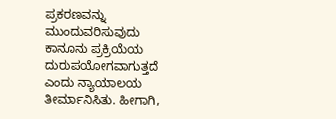ಪ್ರಕರಣವನ್ನು ಮುಂದುವರಿಸುವುದು ಕಾನೂನು ಪ್ರಕ್ರಿಯೆಯ ದುರುಪಯೋಗವಾಗುತ್ತದೆ ಎಂದು ನ್ಯಾಯಾಲಯ ತೀರ್ಮಾನಿಸಿತು. ಹೀಗಾಗಿ,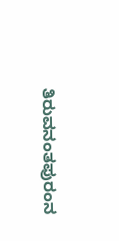ತಿರುವನಂತಪುರಂನ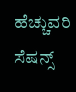ಹೆಚ್ಚುವರಿ ಸೆಷನ್ಸ್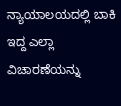ನ್ಯಾಯಾಲಯದಲ್ಲಿ ಬಾಕಿ ಇದ್ದ ಎಲ್ಲಾ ವಿಚಾರಣೆಯನ್ನು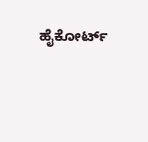ಹೈಕೋರ್ಟ್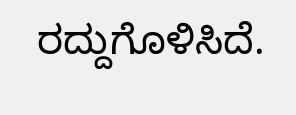ರದ್ದುಗೊಳಿಸಿದೆ.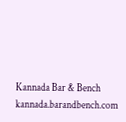Kannada Bar & Bench
kannada.barandbench.com